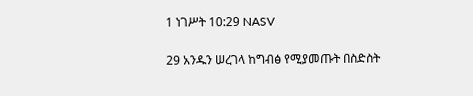1 ነገሥት 10:29 NASV

29 አንዱን ሠረገላ ከግብፅ የሚያመጡት በስድስት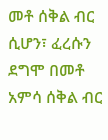መቶ ሰቅል ብር ሲሆን፣ ፈረሱን ደግሞ በመቶ አምሳ ሰቅል ብር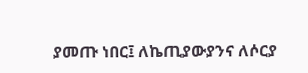ያመጡ ነበር፤ ለኬጢያውያንና ለሶርያ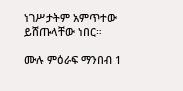ነገሥታትም አምጥተው ይሸጡላቸው ነበር።

ሙሉ ምዕራፍ ማንበብ 1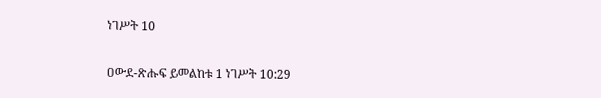ነገሥት 10

ዐውደ-ጽሑፍ ይመልከቱ 1 ነገሥት 10:29